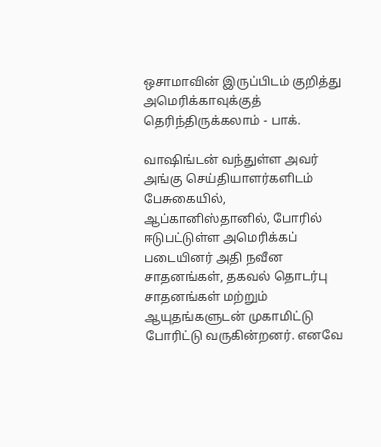ஒசாமாவின் இருப்பிடம் குறித்து அமெரிக்காவுக்குத் தெரிந்திருக்கலாம் - பாக்.

வாஷிங்டன் வந்துள்ள அவர் அங்கு செய்தியாளர்களிடம் பேசுகையில், ஆப்கானிஸ்தானில், போரில் ஈடுபட்டுள்ள அமெரிக்கப் படையினர் அதி நவீன சாதனங்கள், தகவல் தொடர்பு சாதனங்கள் மற்றும் ஆயுதங்களுடன் முகாமிட்டு போரிட்டு வருகின்றனர். எனவே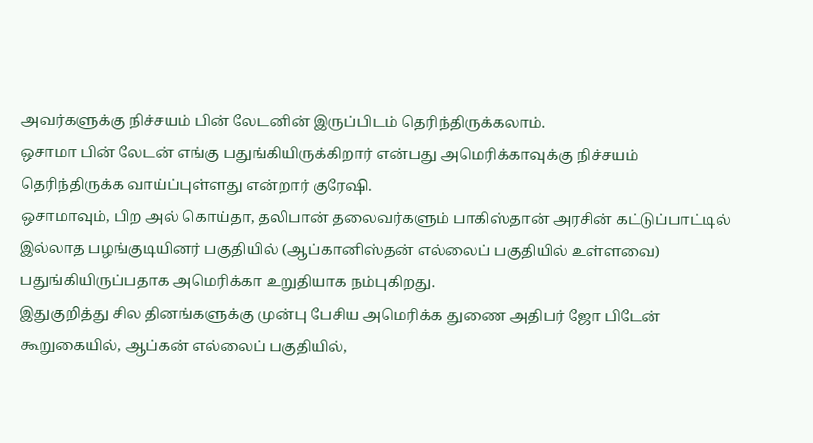அவர்களுக்கு நிச்சயம் பின் லேடனின் இருப்பிடம் தெரிந்திருக்கலாம்.
ஒசாமா பின் லேடன் எங்கு பதுங்கியிருக்கிறார் என்பது அமெரிக்காவுக்கு நிச்சயம் தெரிந்திருக்க வாய்ப்புள்ளது என்றார் குரேஷி.
ஒசாமாவும், பிற அல் கொய்தா, தலிபான் தலைவர்களும் பாகிஸ்தான் அரசின் கட்டுப்பாட்டில் இல்லாத பழங்குடியினர் பகுதியில் (ஆப்கானிஸ்தன் எல்லைப் பகுதியில் உள்ளவை) பதுங்கியிருப்பதாக அமெரிக்கா உறுதியாக நம்புகிறது.
இதுகுறித்து சில தினங்களுக்கு முன்பு பேசிய அமெரிக்க துணை அதிபர் ஜோ பிடேன் கூறுகையில், ஆப்கன் எல்லைப் பகுதியில்,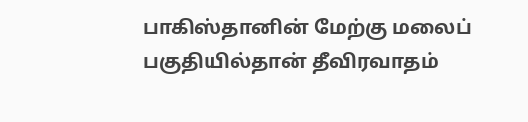பாகிஸ்தானின் மேற்கு மலைப் பகுதியில்தான் தீவிரவாதம்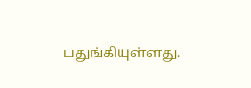பதுங்கியுள்ளது.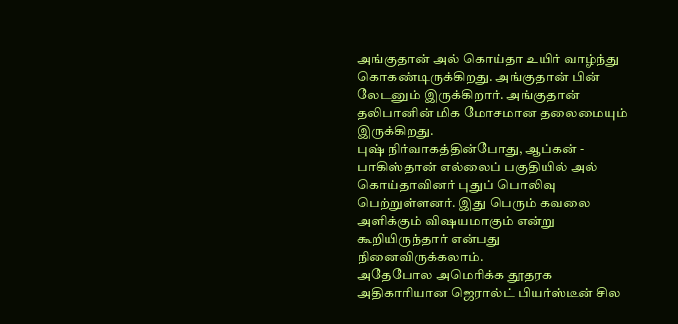அங்குதான் அல் கொய்தா உயிர் வாழ்ந்து கொகண்டிருக்கிறது. அங்குதான் பின் லேடனும் இருக்கிறார். அங்குதான் தலிபானின் மிக மோசமான தலைமையும் இருக்கிறது.
புஷ் நிர்வாகத்தின்போது, ஆப்கன் - பாகிஸ்தான் எல்லைப் பகுதியில் அல் கொய்தாவினர் புதுப் பொலிவு பெற்றுள்ளனர். இது பெரும் கவலை அளிக்கும் விஷயமாகும் என்று கூறியிருந்தார் என்பது நினைவிருக்கலாம்.
அதேபோல அமெரிக்க தூதரக அதிகாரியான ஜெரால்ட் பியர்ஸ்டீன் சில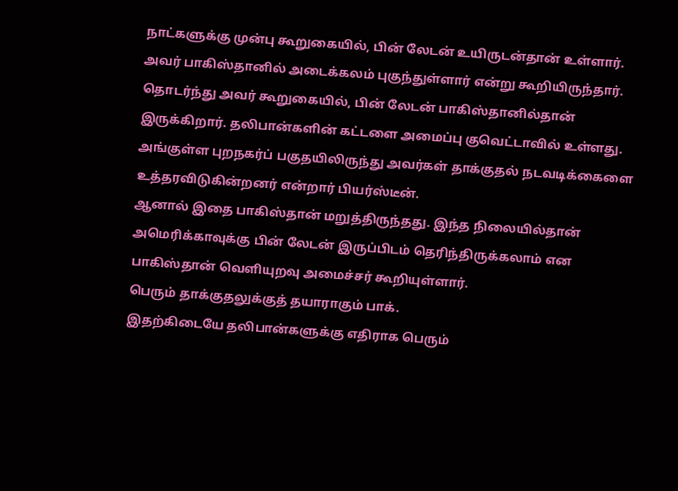நாட்களுக்கு முன்பு கூறுகையில், பின் லேடன் உயிருடன்தான் உள்ளார். அவர் பாகிஸ்தானில் அடைக்கலம் புகுந்துள்ளார் என்று கூறியிருந்தார்.
தொடர்ந்து அவர் கூறுகையில், பின் லேடன் பாகிஸ்தானில்தான் இருக்கிறார். தலிபான்களின் கட்டளை அமைப்பு குவெட்டாவில் உள்ளது. அங்குள்ள புறநகர்ப் பகுதயிலிருந்து அவர்கள் தாக்குதல் நடவடிக்கைளை உத்தரவிடுகின்றனர் என்றார் பியர்ஸ்டீன்.
ஆனால் இதை பாகிஸ்தான் மறுத்திருந்தது. இந்த நிலையில்தான் அமெரிக்காவுக்கு பின் லேடன் இருப்பிடம் தெரிந்திருக்கலாம் என பாகிஸ்தான் வெளியுறவு அமைச்சர் கூறியுள்ளார்.
பெரும் தாக்குதலுக்குத் தயாராகும் பாக்.
இதற்கிடையே தலிபான்களுக்கு எதிராக பெரும்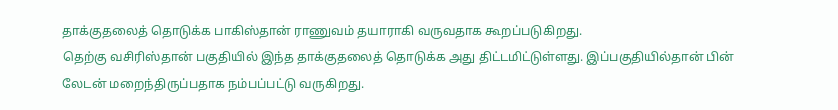தாக்குதலைத் தொடுக்க பாகிஸ்தான் ராணுவம் தயாராகி வருவதாக கூறப்படுகிறது.
தெற்கு வசிரிஸ்தான் பகுதியில் இந்த தாக்குதலைத் தொடுக்க அது திட்டமிட்டுள்ளது. இப்பகுதியில்தான் பின் லேடன் மறைந்திருப்பதாக நம்பப்பட்டு வருகிறது.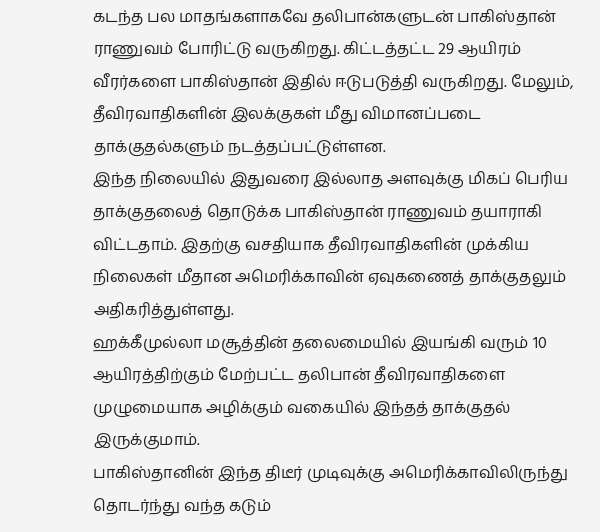கடந்த பல மாதங்களாகவே தலிபான்களுடன் பாகிஸ்தான் ராணுவம் போரிட்டு வருகிறது. கிட்டத்தட்ட 29 ஆயிரம் வீரர்களை பாகிஸ்தான் இதில் ஈடுபடுத்தி வருகிறது. மேலும், தீவிரவாதிகளின் இலக்குகள் மீது விமானப்படை தாக்குதல்களும் நடத்தப்பட்டுள்ளன.
இந்த நிலையில் இதுவரை இல்லாத அளவுக்கு மிகப் பெரிய தாக்குதலைத் தொடுக்க பாகிஸ்தான் ராணுவம் தயாராகி விட்டதாம். இதற்கு வசதியாக தீவிரவாதிகளின் முக்கிய நிலைகள் மீதான அமெரிக்காவின் ஏவுகணைத் தாக்குதலும் அதிகரித்துள்ளது.
ஹக்கீமுல்லா மசூத்தின் தலைமையில் இயங்கி வரும் 10 ஆயிரத்திற்கும் மேற்பட்ட தலிபான் தீவிரவாதிகளை முழுமையாக அழிக்கும் வகையில் இந்தத் தாக்குதல் இருக்குமாம்.
பாகிஸ்தானின் இந்த திடீர் முடிவுக்கு அமெரிக்காவிலிருந்து தொடர்ந்து வந்த கடும்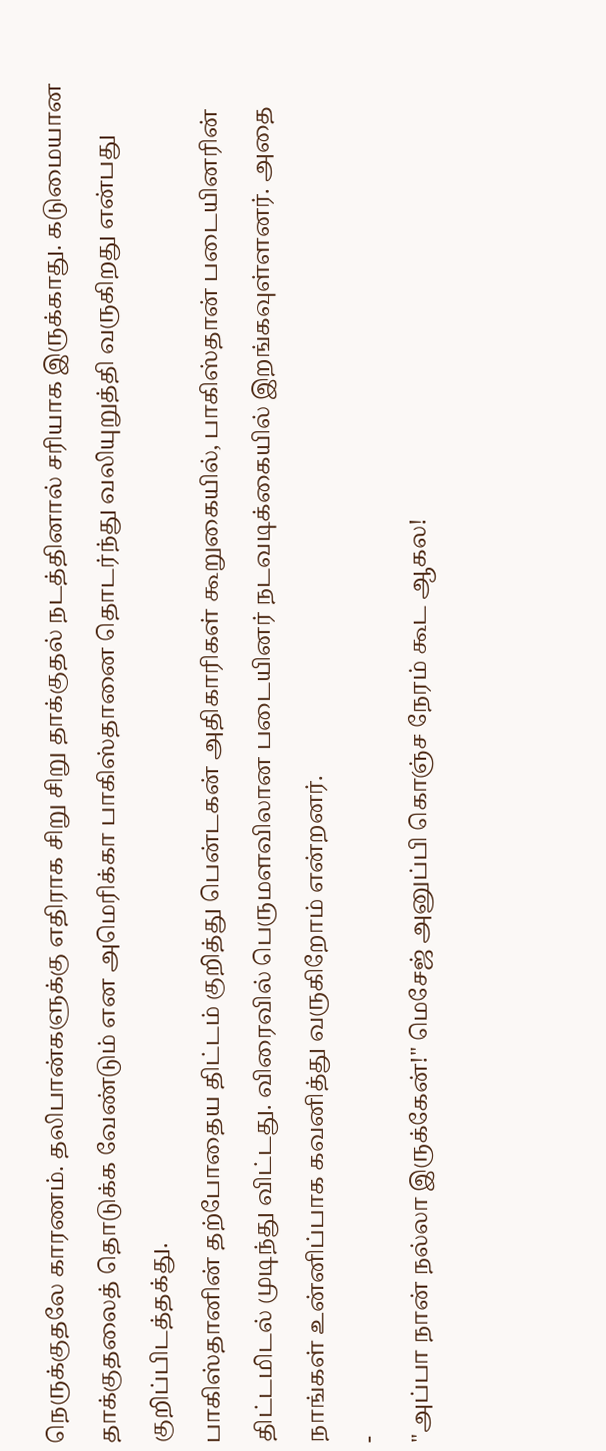நெருக்குதலே காரணம். தலிபான்களுக்கு எதிராக சிறு சிறு தாக்குதல் நடத்தினால் சரியாக இருக்காது. கடுமையான தாக்குதலைத் தொடுக்க வேண்டும் என அமெரிக்கா பாகிஸ்தானை தொடர்ந்து வலியுறுத்தி வருகிறது என்பது குறிப்பிடத்தக்து.
பாகிஸ்தானின் தற்போதைய திட்டம் குறித்து பென்டகன் அதிகாரிகள் கூறுகையில், பாகிஸ்தான் படையினரின் திட்டமிடல் முடிந்து விட்டது. விரைவில் பெருமளவிலான படையினர் நடவடிக்கையில் இறங்கவுள்ளனர். அதை நாங்கள் உன்னிப்பாக கவனித்து வருகிறோம் என்றனர்.
-
"அப்பா நான் நல்லா இருக்கேன்!" மெசேஜ் அனுப்பி கொஞ்ச நேரம் கூட ஆகல!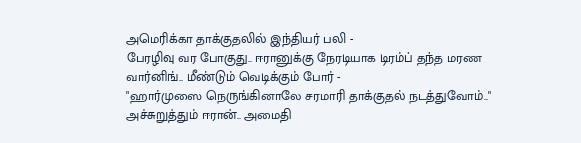அமெரிக்கா தாக்குதலில் இந்தியர் பலி -
பேரழிவு வர போகுது.. ஈரானுக்கு நேரடியாக டிரம்ப் தந்த மரண வார்னிங்.. மீண்டும் வெடிக்கும் போர் -
"ஹார்முஸை நெருங்கினாலே சரமாரி தாக்குதல் நடத்துவோம்.." அச்சுறுத்தும் ஈரான்.. அமைதி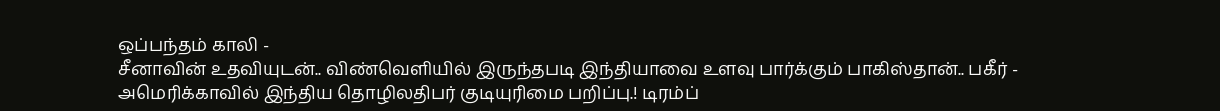ஒப்பந்தம் காலி -
சீனாவின் உதவியுடன்.. விண்வெளியில் இருந்தபடி இந்தியாவை உளவு பார்க்கும் பாகிஸ்தான்.. பகீர் -
அமெரிக்காவில் இந்திய தொழிலதிபர் குடியுரிமை பறிப்பு.! டிரம்ப்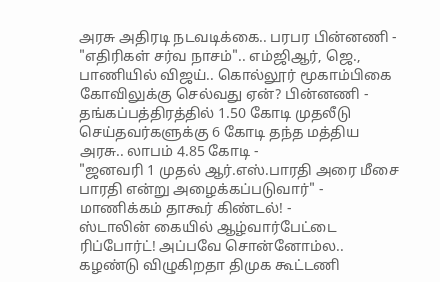அரசு அதிரடி நடவடிக்கை.. பரபர பின்னணி -
"எதிரிகள் சர்வ நாசம்".. எம்ஜிஆர், ஜெ., பாணியில் விஜய்.. கொல்லூர் மூகாம்பிகை கோவிலுக்கு செல்வது ஏன்? பின்னணி -
தங்கப்பத்திரத்தில் 1.50 கோடி முதலீடு செய்தவர்களுக்கு 6 கோடி தந்த மத்திய அரசு.. லாபம் 4.85 கோடி -
"ஜனவரி 1 முதல் ஆர்.எஸ்.பாரதி அரை மீசை பாரதி என்று அழைக்கப்படுவார்" - மாணிக்கம் தாகூர் கிண்டல்! -
ஸ்டாலின் கையில் ஆழ்வார்பேட்டை ரிப்போர்ட்! அப்பவே சொன்னோம்ல.. கழண்டு விழுகிறதா திமுக கூட்டணி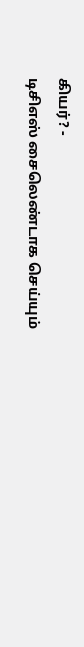கியர்? -
டிசிஎஸ் சைலெண்டாக செய்யும்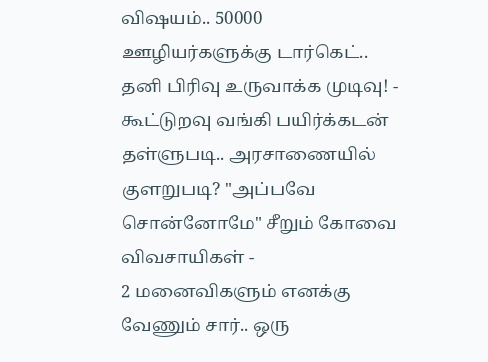விஷயம்.. 50000 ஊழியர்களுக்கு டார்கெட்.. தனி பிரிவு உருவாக்க முடிவு! -
கூட்டுறவு வங்கி பயிர்க்கடன் தள்ளுபடி.. அரசாணையில் குளறுபடி? "அப்பவே சொன்னோமே" சீறும் கோவை விவசாயிகள் -
2 மனைவிகளும் எனக்கு வேணும் சார்.. ஒரு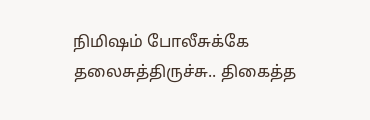நிமிஷம் போலீசுக்கே தலைசுத்திருச்சு.. திகைத்த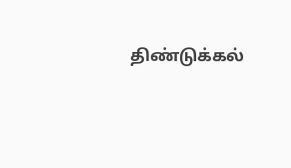திண்டுக்கல்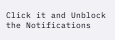Click it and Unblock the Notifications